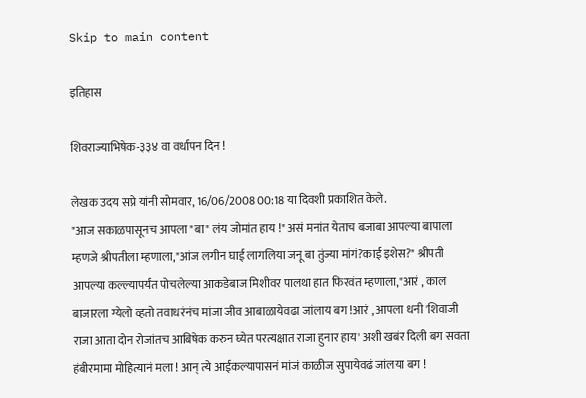Skip to main content

इतिहास

शिवराज्याभिषेक-३३४ वा वर्धापन दिन !

लेखक उदय सप्रे यांनी सोमवार, 16/06/2008 00:18 या दिवशी प्रकाशित केले.
"आज सकाळपासूनच आपला "बा" लंय जोमांत हाय !" असं मनांत येताच बजाबा आपल्या बापाला म्हणजे श्रीपतीला म्हणाला,"आंज लगीन घाई लागलिया जनू बा तुंज्या मांगं?काई इशेस?" श्रीपती आपल्या कल्ल्यापर्यंत पोचलेल्या आकडेबाज मिशीवर पालथा हात फिरवंत म्हणाला,"आरं , काल बाजारला ग्येलो व्हतो तवाधरंनंच मांजा जीव आबाळायेवढा जांलाय बग !आरं , आपला धनी 'शिवाजी राजा आता दोन रोजांतच आबिषेक करुन घ्येत परत्यक्षात राजा हुनार हाय' अशी खबंर दिली बग सवता हंबीरमामा मोहित्यानं मला ! आन् त्ये आईकल्यापासनं मांजं काळीज सुपायेवढं जांलया बग !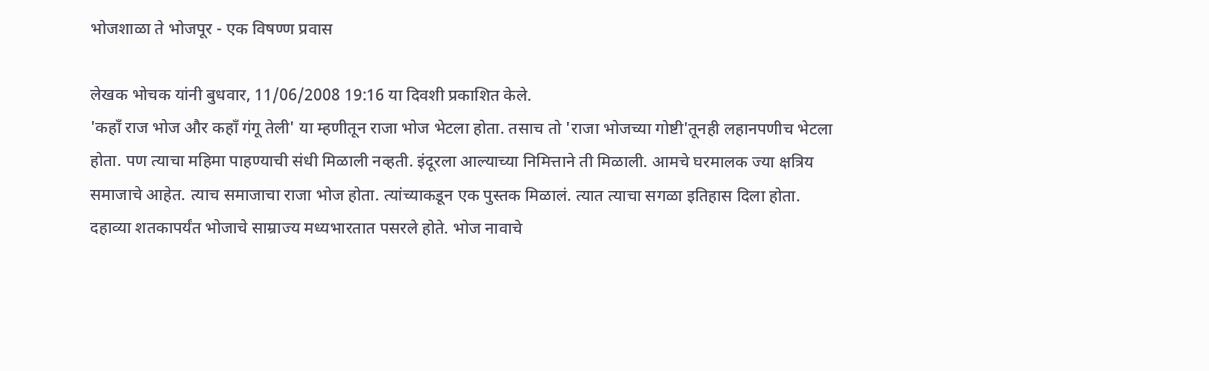भोजशाळा ते भोजपूर - एक विषण्ण प्रवास

लेखक भोचक यांनी बुधवार, 11/06/2008 19:16 या दिवशी प्रकाशित केले.
'कहॉं राज भोज और कहॉं गंगू तेली' या म्हणीतून राजा भोज भेटला होता. तसाच तो 'राजा भोजच्या गोष्टी'तूनही लहानपणीच भेटला होता. पण त्याचा महिमा पाहण्याची संधी मिळाली नव्हती. इंदूरला आल्याच्या निमित्ताने ती मिळाली. आमचे घरमालक ज्या क्षत्रिय समाजाचे आहेत. त्याच समाजाचा राजा भोज होता. त्यांच्याकडून एक पुस्तक मिळालं. त्यात त्याचा सगळा इतिहास दिला होता. दहाव्या शतकापर्यंत भोजाचे साम्राज्य मध्यभारतात पसरले होते. भोज नावाचे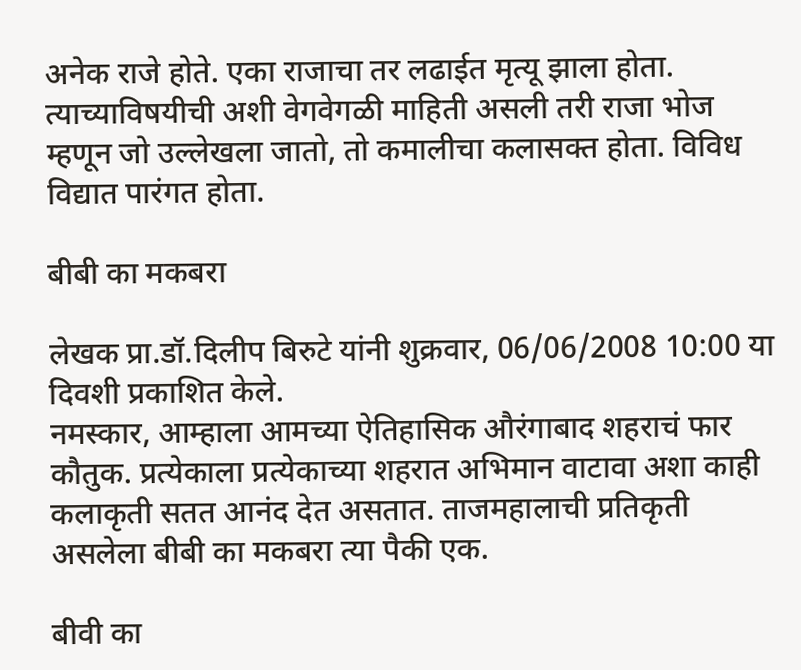अनेक राजे होते. एका राजाचा तर लढाईत मृत्यू झाला होता. त्याच्याविषयीची अशी वेगवेगळी माहिती असली तरी राजा भोज म्हणून जो उल्लेखला जातो, तो कमालीचा कलासक्त होता. विविध विद्यात पारंगत होता.

बीबी का मकबरा

लेखक प्रा.डॉ.दिलीप बिरुटे यांनी शुक्रवार, 06/06/2008 10:00 या दिवशी प्रकाशित केले.
नमस्कार, आम्हाला आमच्या ऐतिहासिक औरंगाबाद शहराचं फार कौतुक. प्रत्येकाला प्रत्येकाच्या शहरात अभिमान वाटावा अशा काही कलाकृती सतत आनंद देत असतात. ताजमहालाची प्रतिकृती असलेला बीबी का मकबरा त्या पैकी एक.

बीवी का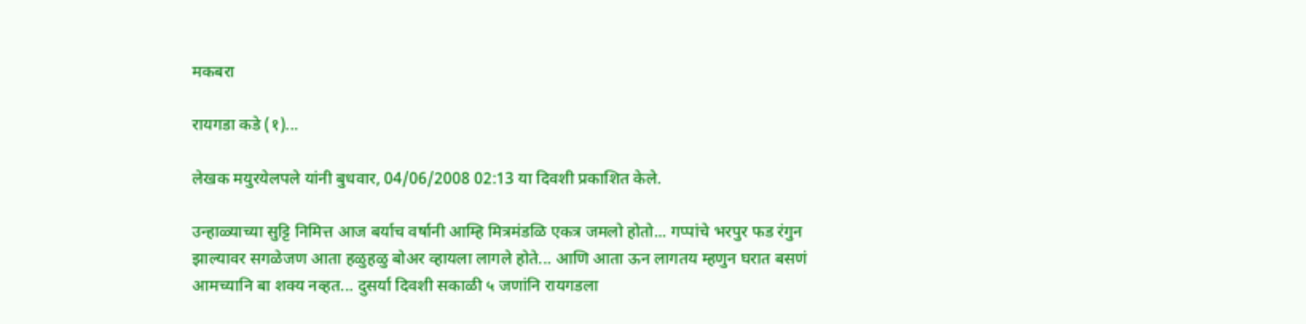मकबरा

रायगडा कडे (१)...

लेखक मयुरयेलपले यांनी बुधवार, 04/06/2008 02:13 या दिवशी प्रकाशित केले.

उन्हाळ्याच्या सुट्टि निमित्त आज बर्याच वर्षानी आम्हि मित्रमंडळि एकत्र जमलो होतो... गप्पांचे भरपुर फड रंगुन झाल्यावर सगळेजण आता हळुहळु बोअर व्हायला लागले होते... आणि आता ऊन लागतय म्हणुन घरात बसणं आमच्यानि बा शक्य नव्हत... दुसर्या दिवशी सकाळी ५ जणांनि रायगडला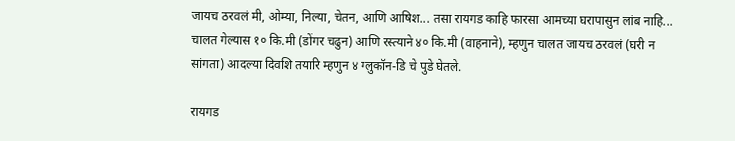जायच ठरवलं मी, ओम्या, निल्या, चेतन, आणि आषिश... तसा रायगड काहि फारसा आमच्या घरापासुन लांब नाहि... चालत गेल्यास १० कि.मी (डोंगर चढुन) आणि रस्त्याने ४० कि.मी (वाहनाने), म्हणुन चालत जायच ठरवलं (घरी न सांगता) आदल्या दिवशि तयारि म्हणुन ४ ग्लुकॉन-डि चे पुडे घेतले.

रायगड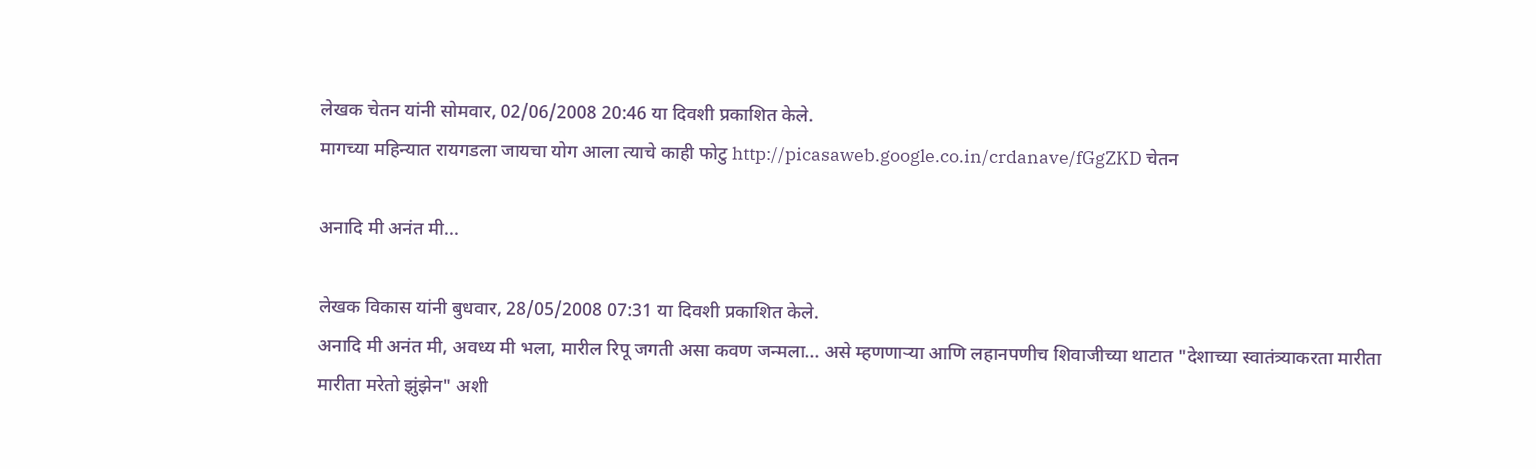लेखक चेतन यांनी सोमवार, 02/06/2008 20:46 या दिवशी प्रकाशित केले.
मागच्या महिन्यात रायगडला जायचा योग आला त्याचे काही फोटु http://picasaweb.google.co.in/crdanave/fGgZKD चेतन

अनादि मी अनंत मी...

लेखक विकास यांनी बुधवार, 28/05/2008 07:31 या दिवशी प्रकाशित केले.
अनादि मी अनंत मी, अवध्य मी भला, मारील रिपू जगती असा कवण जन्मला... असे म्हणणार्‍या आणि लहानपणीच शिवाजीच्या थाटात "देशाच्या स्वातंत्र्याकरता मारीता मारीता मरेतो झुंझेन" अशी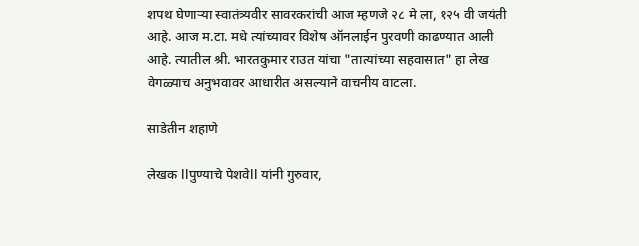शपथ घेणार्‍या स्वातंत्र्यवीर सावरकरांची आज म्हणजे २८ मे ला, १२५ वी जयंती आहे. आज म.टा. मधे त्यांच्यावर विशेष ऑनलाईन पुरवणी काढण्यात आली आहे. त्यातील श्री. भारतकुमार राउत यांचा "तात्यांच्या सहवासात" हा लेख वेगळ्याच अनुभवावर आधारीत असल्याने वाचनीय वाटला.

साडेतीन शहाणे

लेखक llपुण्याचे पेशवेll यांनी गुरुवार,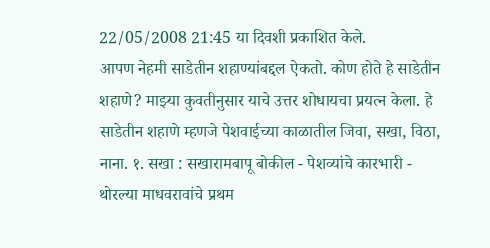22/05/2008 21:45 या दिवशी प्रकाशित केले.
आपण नेहमी साडेतीन शहाण्यांबद्दल ऐकतो. कोण होते हे साडेतीन शहाणे? माझ्या कुवतीनुसार याचे उत्तर शोधायचा प्रयत्न केला. हे साडेतीन शहाणे म्हणजे पेशवाईच्या काळातील जिवा, सखा, विठा, नाना. १. सखा : सखारामबापू बोकील - पेशव्यांचे कारभारी - थोरल्या माधवरावांचे प्रथम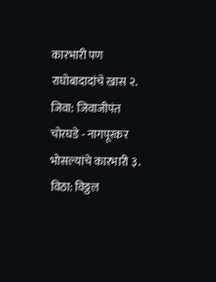कारभारी पण राघोबादादांचे खास २. जिवा: जिवाजीपंत चोरघडे - नागपूरकर भोसल्यांचे कारभारी ३. विठा: विठ्ठल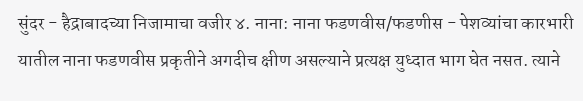सुंदर - हैद्राबादच्या निजामाचा वजीर ४. नाना: नाना फडणवीस/फडणीस - पेशव्यांचा कारभारी यातील नाना फडणवीस प्रकृतीने अगदीच क्षीण असल्याने प्रत्यक्ष युध्दात भाग घेत नसत. त्याने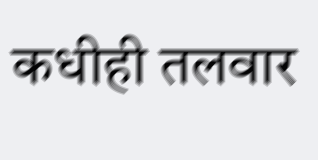कधीही तलवार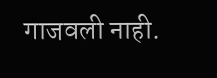गाजवली नाही.